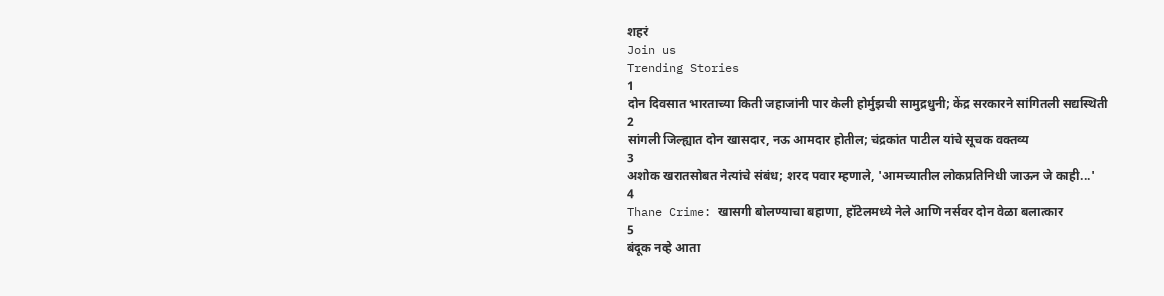शहरं
Join us
Trending Stories
1
दोन दिवसात भारताच्या किती जहाजांनी पार केली होर्मुझची सामुद्रधुनी; केंद्र सरकारने सांगितली सद्यस्थिती
2
सांगली जिल्ह्यात दोन खासदार, नऊ आमदार होतील; चंद्रकांत पाटील यांचे सूचक वक्तव्य
3
अशोक खरातसोबत नेत्यांचे संबंध; शरद पवार म्हणाले, 'आमच्यातील लोकप्रतिनिधी जाऊन जे काही...'
4
Thane Crime: खासगी बोलण्याचा बहाणा, हॉटेलमध्ये नेले आणि नर्सवर दोन वेळा बलात्कार
5
बंदूक नव्हे आता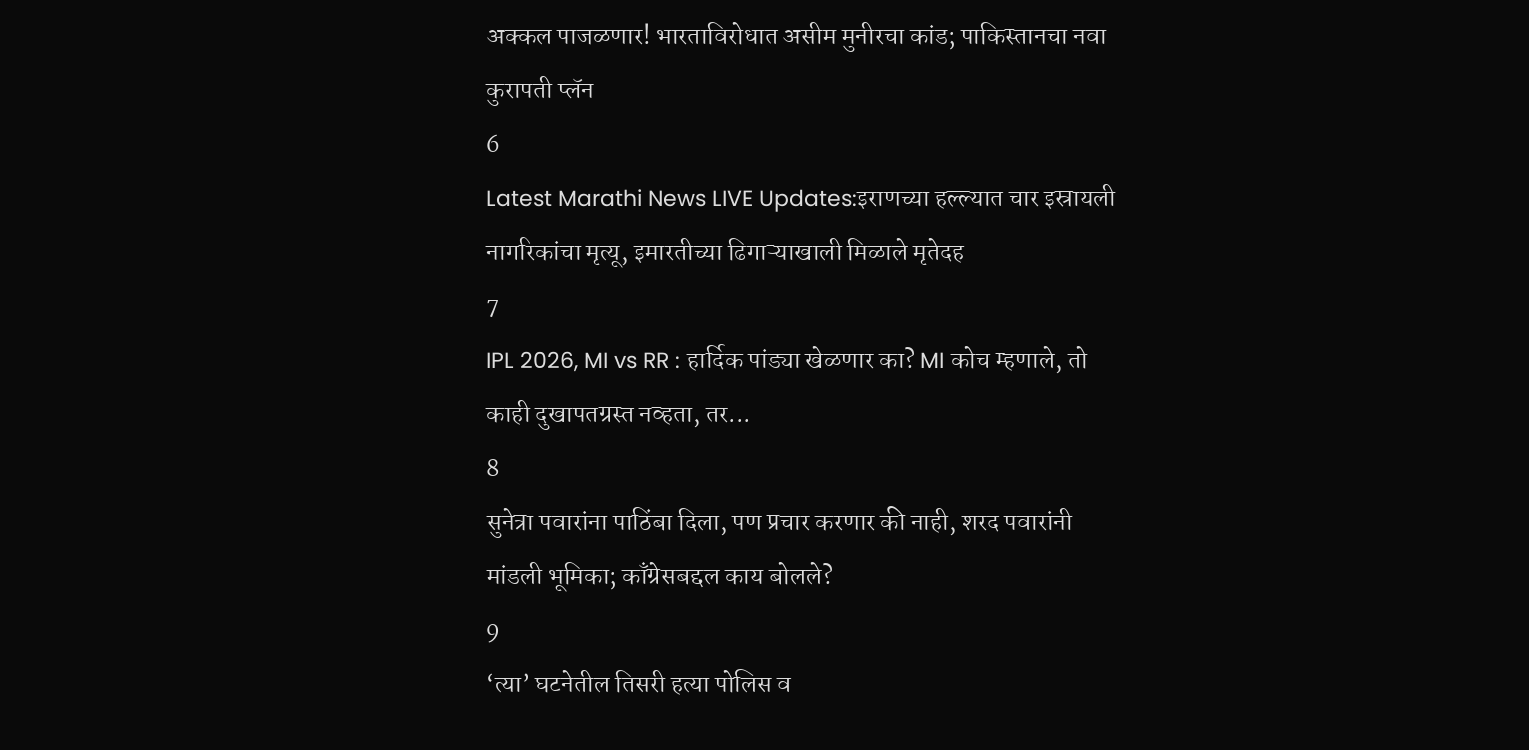अक्कल पाजळणार! भारताविरोधात असीम मुनीरचा कांड; पाकिस्तानचा नवा कुरापती प्लॅन
6
Latest Marathi News LIVE Updates:इराणच्या हल्ल्यात चार इस्रायली नागरिकांचा मृत्यू, इमारतीच्या ढिगाऱ्याखाली मिळाले मृतेदह
7
IPL 2026, MI vs RR : हार्दिक पांड्या खेळणार का? MI कोच म्हणाले, तो काही दुखापतग्रस्त नव्हता, तर...
8
सुनेत्रा पवारांना पाठिंबा दिला, पण प्रचार करणार की नाही, शरद पवारांनी मांडली भूमिका; काँग्रेसबद्दल काय बोलले?
9
‘त्या’ घटनेतील तिसरी हत्या पोलिस व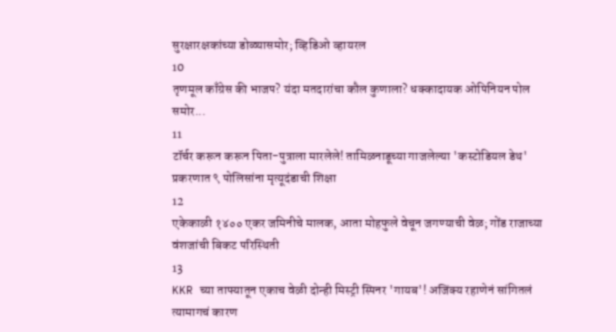सुरक्षारक्षकांच्या डोळ्यासमोर; व्हिडिओ व्हायरल
10
तृणमूल काँग्रेस की भाजप? यंदा मतदारांचा कौल कुणाला? धक्कादायक ओपिनियन पोल समोर...
11
टॉर्चर करून करून पिता-पुत्राला मारलेले! तामिळनाडूच्या गाजलेल्या 'कस्टोडियल डेथ' प्रकरणात ९ पोलिसांना मृत्यूदंडाची शिक्षा
12
एकेकाळी १४०० एकर जमिनीचे मालक, आता मोहफुले वेचून जगण्याची वेळ; गोंड राजाच्या वंशजांची बिकट परिस्थिती
13
KKR च्या ताफ्यातून एकाच वेळी दोन्ही मिस्ट्री स्पिनर 'गायब'! अजिंक्य रहाणेनं सांगितलं त्यामागचं कारण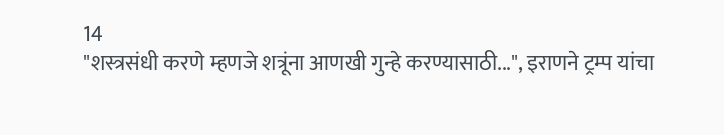14
"शस्त्रसंधी करणे म्हणजे शत्रूंना आणखी गुन्हे करण्यासाठी...", इराणने ट्रम्प यांचा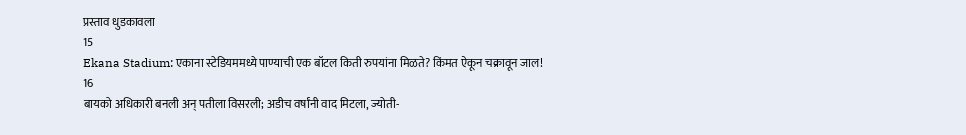प्रस्ताव धुडकावला
15
Ekana Stadium: एकाना स्टेडियममध्ये पाण्याची एक बॉटल किती रुपयांना मिळते? किंमत ऐकून चक्रावून जाल!
16
बायको अधिकारी बनली अन् पतीला विसरली; अडीच वर्षांनी वाद मिटला, ज्योती-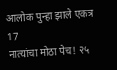आलोक पुन्हा झाले एकत्र
17
नात्यांचा मोठा पेच! २५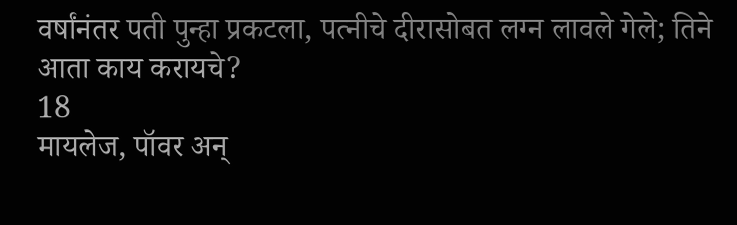वर्षांनंतर पती पुन्हा प्रकटला, पत्नीचे दीरासोबत लग्न लावले गेले; तिने आता काय करायचे?
18
मायलेज, पॉवर अन्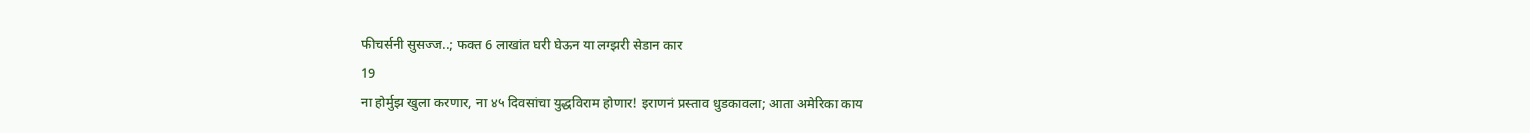फीचर्सनी सुसज्ज..; फक्त 6 लाखांत घरी घेऊन या लग्झरी सेडान कार
19
ना होर्मुझ खुला करणार, ना ४५ दिवसांचा युद्धविराम होणार! इराणनं प्रस्ताव धुडकावला; आता अमेरिका काय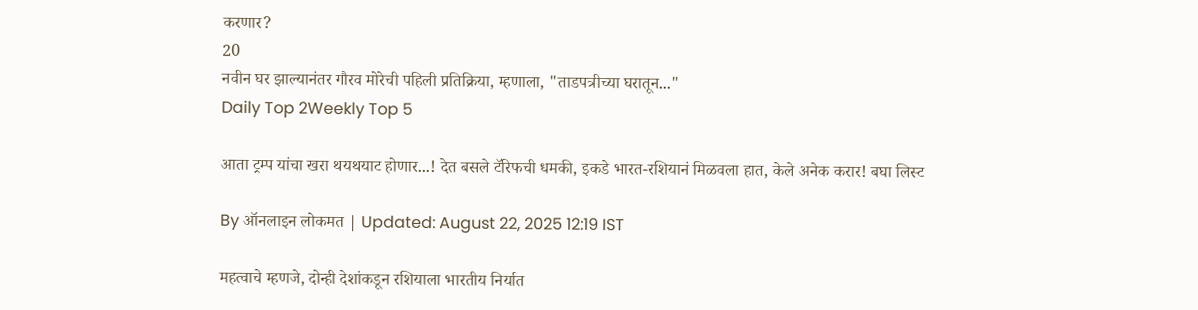करणार?
20
नवीन घर झाल्यानंतर गौरव मोरेची पहिली प्रतिक्रिया, म्हणाला, "ताडपत्रीच्या घरातून..."
Daily Top 2Weekly Top 5

आता ट्रम्प यांचा खरा थयथयाट होणार...! देत बसले टॅरिफची धमकी, इकडे भारत-रशियानं मिळवला हात, केले अनेक करार! बघा लिस्ट

By ऑनलाइन लोकमत | Updated: August 22, 2025 12:19 IST

महत्वाचे म्हणजे, दोन्ही देशांकडून रशियाला भारतीय निर्यात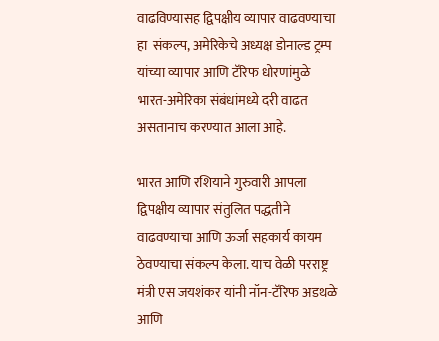वाढविण्यासह द्विपक्षीय व्यापार वाढवण्याचा हा  संकल्प, अमेरिकेचे अध्यक्ष डोनाल्ड ट्रम्प यांच्या व्यापार आणि टॅरिफ धोरणांमुळे भारत-अमेरिका संबंधांमध्ये दरी वाढत असतानाच करण्यात आला आहे.

भारत आणि रशियाने गुरुवारी आपला द्विपक्षीय व्यापार संतुलित पद्धतीने वाढवण्याचा आणि ऊर्जा सहकार्य कायम ठेवण्याचा संकल्प केला. याच वेळी परराष्ट्र मंत्री एस जयशंकर यांनी नॉन-टॅरिफ अडथळे आणि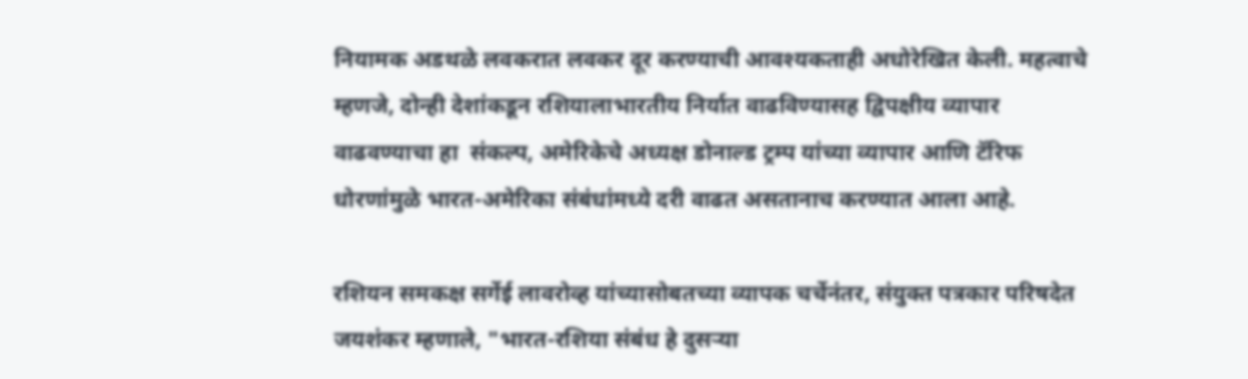नियामक अडथळे लवकरात लवकर दूर करण्याची आवश्यकताही अधोरेखित केली. महत्वाचे म्हणजे, दोन्ही देशांकडून रशियालाभारतीय निर्यात वाढविण्यासह द्विपक्षीय व्यापार वाढवण्याचा हा  संकल्प, अमेरिकेचे अध्यक्ष डोनाल्ड ट्रम्प यांच्या व्यापार आणि टॅरिफ धोरणांमुळे भारत-अमेरिका संबंधांमध्ये दरी वाढत असतानाच करण्यात आला आहे.

रशियन समकक्ष सर्गेई लावरोव्ह यांच्यासोबतच्या व्यापक चर्चेनंतर, संयुक्त पत्रकार परिषदेत जयशंकर म्हणाले, "भारत-रशिया संबंध हे दुसऱ्या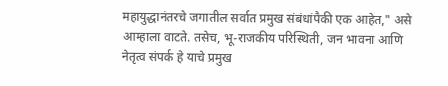महायुद्धानंतरचे जगातील सर्वात प्रमुख संबंधांपैकी एक आहेत," असे आम्हाला वाटते. तसेच, भू-राजकीय परिस्थिती, जन भावना आणि नेतृत्व संपर्क हे याचे प्रमुख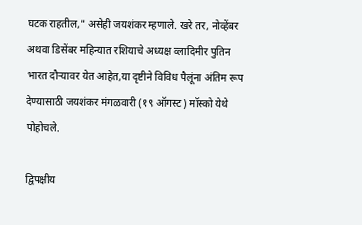घटक राहतील," असेही जयशंकर म्हणाले. खरे तर, नोव्हेंबर अथवा डिसेंबर महिन्यात रशियाचे अध्यक्ष व्लादिमीर पुतिन भारत दौऱ्यावर येत आहेत,या दृष्टीने विविध पैलूंना अंतिम रूप देण्यासाठी जयशंकर मंगळवारी (१९ ऑगस्ट) मॉस्को येथे पोहोचले.

द्विपक्षीय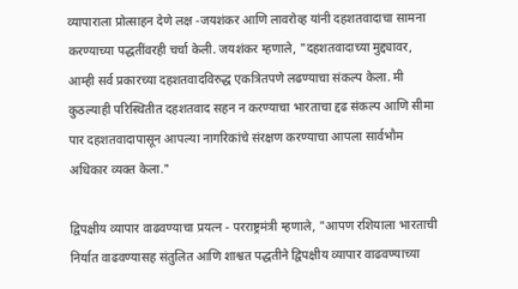व्यापाराला प्रोत्साहन देणे लक्ष -जयशंकर आणि लावरोव्ह यांनी दहशतवादाचा सामना करण्याच्या पद्धतींवरही चर्चा केली. जयशंकर म्हणाले, "दहशतवादाच्या मुद्द्यावर, आम्ही सर्व प्रकारच्या दहशतवादविरुद्ध एकत्रितपणे लढण्याचा संकल्प केला. मी कुठल्याही परिस्थितीत दहशतवाद सहन न करण्याचा भारताचा द्दढ संकल्प आणि सीमा पार दहशतवादापासून आपल्या नागरिकांचे संरक्षण करण्याचा आपला सार्वभौम अधिकार व्यक्त केला."

द्विपक्षीय व्यापार वाढवण्याचा प्रयत्न - परराष्ट्रमंत्री म्हणाले, "आपण रशियाला भारताची निर्यात वाढवण्यासह संतुलित आणि शाश्वत पद्धतीने द्विपक्षीय व्यापार वाढवण्याच्या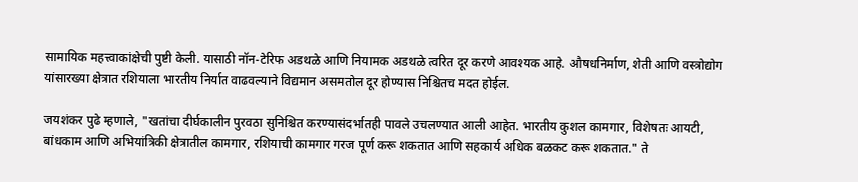सामायिक महत्त्वाकांक्षेची पुष्टी केली. यासाठी नॉन-टेरिफ अडथळे आणि नियामक अडथळे त्वरित दूर करणे आवश्यक आहे. औषधनिर्माण, शेती आणि वस्त्रोद्योग यांसारख्या क्षेत्रात रशियाला भारतीय निर्यात वाढवल्याने विद्यमान असमतोल दूर होण्यास निश्चितच मदत होईल.

जयशंकर पुढे म्हणाले, "खतांचा दीर्घकालीन पुरवठा सुनिश्चित करण्यासंदर्भातही पावले उचलण्यात आली आहेत. भारतीय कुशल कामगार, विशेषतः आयटी, बांधकाम आणि अभियांत्रिकी क्षेत्रातील कामगार, रशियाची कामगार गरज पूर्ण करू शकतात आणि सहकार्य अधिक बळकट करू शकतात." ते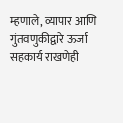म्हणाले, व्यापार आणि गुंतवणुकीद्वारे ऊर्जा सहकार्य राखणेही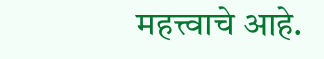महत्त्वाचे आहे.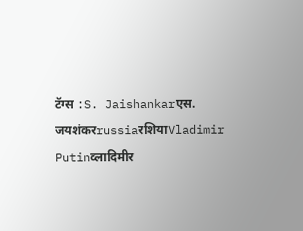टॅग्स :S. Jaishankarएस. जयशंकरrussiaरशियाVladimir Putinव्लादिमीर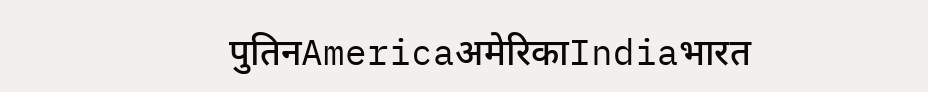पुतिनAmericaअमेरिकाIndiaभारत